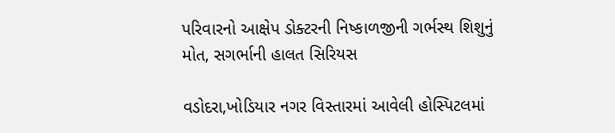પરિવારનો આક્ષેપ ડોક્ટરની નિષ્કાળજીની ગર્ભસ્થ શિશુનું મોત, સગર્ભાની હાલત સિરિયસ

વડોદરા,ખોડિયાર નગર વિસ્તારમાં આવેલી હોસ્પિટલમાં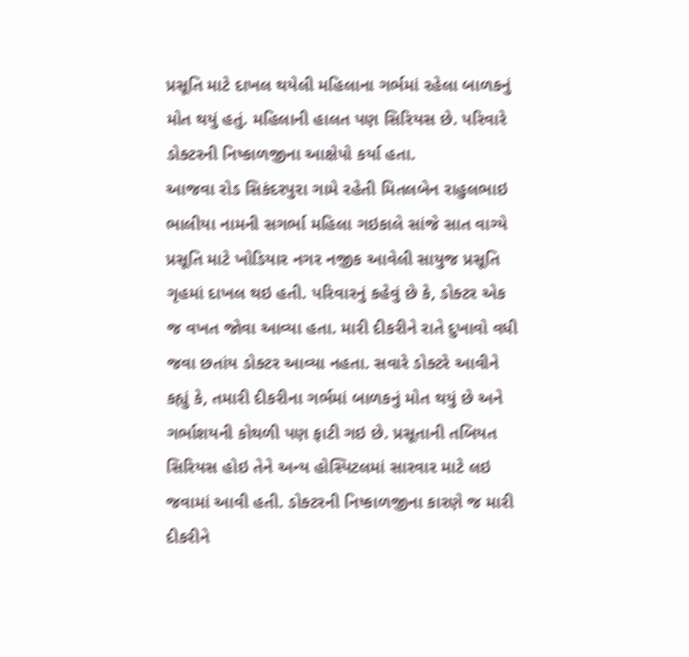પ્રસૂતિ માટે દાખલ થયેલી મહિલાના ગર્ભમાં રહેલા બાળકનું મોત થયું હતું. મહિલાની હાલત પણ સિરિયસ છે. પરિવારે ડોક્ટરની નિષ્કાળજીના આક્ષેપો કર્યા હતા.
આજવા રોડ સિકંદરપુરા ગામે રહેતી મિતલબેન રાહુલભાઇ ભાલીયા નામની સગર્ભા મહિલા ગઇકાલે સાંજે સાત વાગ્યે પ્રસૂતિ માટે ખોડિયાર નગર નજીક આવેલી સાયુજ પ્રસૂતિ ગૃહમાં દાખલ થઇ હતી. પરિવારનું કહેવું છે કે, ડોક્ટર એક જ વખત જોવા આવ્યા હતા. મારી દીકરીને રાતે દુખાવો વધી જવા છતાંય ડોક્ટર આવ્યા નહતા. સવારે ડોક્ટરે આવીને કહ્યું કે, તમારી દીકરીના ગર્ભમાં બાળકનું મોત થયું છે અને ગર્ભાશયની કોથળી પણ ફાટી ગઇ છે. પ્રસૂતાની તબિયત સિરિયસ હોઇ તેને અન્ય હોસ્પિટલમાં સારવાર માટે લઇ જવામાં આવી હતી. ડોક્ટરની નિષ્કાળજીના કારણે જ મારી દીકરીને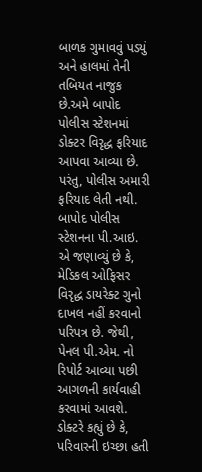બાળક ગુમાવવું પડયું અને હાલમાં તેની તબિયત નાજુક છે.અમે બાપોદ પોલીસ સ્ટેશનમાં ડોક્ટર વિરૃદ્ધ ફરિયાદ આપવા આવ્યા છે. પરંતુ, પોલીસ અમારી ફરિયાદ લેતી નથી.
બાપોદ પોલીસ સ્ટેશનના પી.આઇ. એ જણાવ્યું છે કે, મેડિકલ ઓફિસર વિરૃદ્ધ ડાયરેક્ટ ગુનો દાખલ નહીં કરવાનો પરિપત્ર છે. જેથી, પેનલ પી.એમ. નો રિપોર્ટ આવ્યા પછી આગળની કાર્યવાહી કરવામાં આવશે. ડોક્ટરે કહ્યું છે કે, પરિવારની ઇચ્છા હતી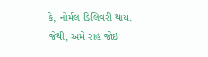કે, નોર્મલ ડિલિવરી થાય. જેથી, અમે રાહ જોઇ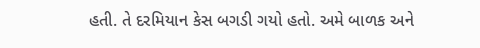હતી. તે દરમિયાન કેસ બગડી ગયો હતો. અમે બાળક અને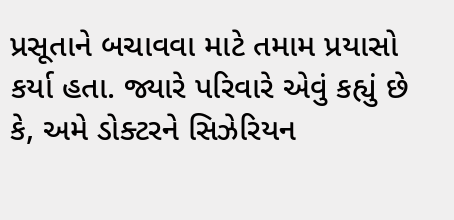પ્રસૂતાને બચાવવા માટે તમામ પ્રયાસો કર્યા હતા. જ્યારે પરિવારે એવું કહ્યું છે કે, અમે ડોક્ટરને સિઝેરિયન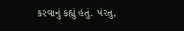કરવાનું કહ્યું હતું. પંરતુ,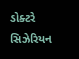ડોક્ટરે સિઝેરિયન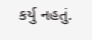કર્યુ નહતું.